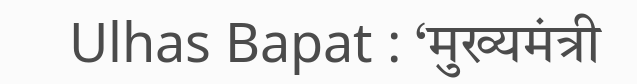Ulhas Bapat : ‘मुख्यमंत्री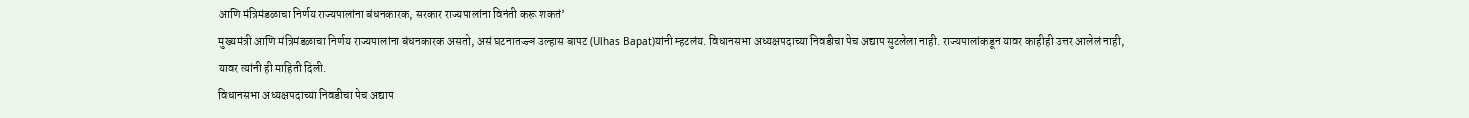आणि मंत्रिमंडळाचा निर्णय राज्यपालांना बंधनकारक, सरकार राज्यपालांना विनंती करू शकतं’
मुख्यमंत्री आणि मंत्रिमंडळाचा निर्णय राज्यपालांना बंधनकारक असतो, असं घटनातज्ज्ञ उल्हास बापट (Ulhas Bapat)यांनी म्हटलंय. विधानसभा अध्यक्षपदाच्या निवडीचा पेच अद्याप सुटलेला नाही. राज्यपालांकडून यावर काहीही उत्तर आलेलं नाही, यावर त्यांनी ही माहिती दिली.
विधानसभा अध्यक्षपदाच्या निवडीचा पेच अद्याप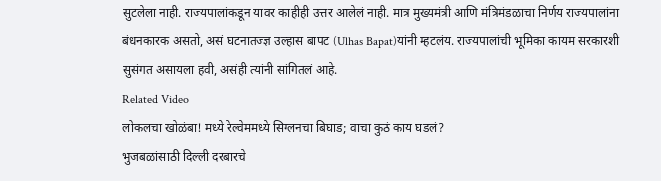सुटलेला नाही. राज्यपालांकडून यावर काहीही उत्तर आलेलं नाही. मात्र मुख्यमंत्री आणि मंत्रिमंडळाचा निर्णय राज्यपालांना बंधनकारक असतो, असं घटनातज्ज्ञ उल्हास बापट (Ulhas Bapat)यांनी म्हटलंय. राज्यपालांची भूमिका कायम सरकारशी सुसंगत असायला हवी, असंही त्यांनी सांगितलं आहे.
Related Video
लोकलचा खोळंबा! मध्ये रेल्वेममध्ये सिग्लनचा बिघाड; वाचा कुठं काय घडलं?
भुजबळांसाठी दिल्ली दरबारचे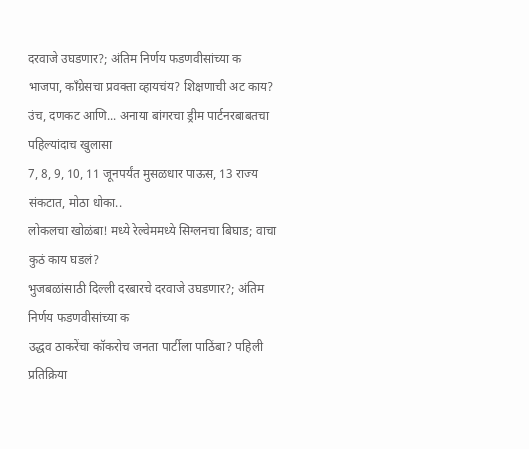दरवाजे उघडणार?; अंतिम निर्णय फडणवीसांच्या क
भाजपा, काँग्रेसचा प्रवक्ता व्हायचंय? शिक्षणाची अट काय?
उंच, दणकट आणि... अनाया बांगरचा ड्रीम पार्टनरबाबतचा पहिल्यांदाच खुलासा
7, 8, 9, 10, 11 जूनपर्यंत मुसळधार पाऊस, 13 राज्य संकटात, मोठा धोका..
लोकलचा खोळंबा! मध्ये रेल्वेममध्ये सिग्लनचा बिघाड; वाचा कुठं काय घडलं?
भुजबळांसाठी दिल्ली दरबारचे दरवाजे उघडणार?; अंतिम निर्णय फडणवीसांच्या क
उद्धव ठाकरेंचा कॉकरोच जनता पार्टीला पाठिंबा? पहिली प्रतिक्रिया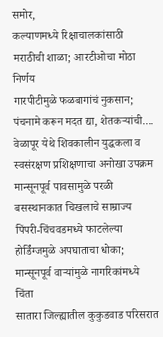समोर,
कल्याणमध्ये रिक्षाचालकांसाठी मराठीची शाळा; आरटीओचा मोठा निर्णय
गारपीटीमुळे फळबागांचं नुकसान; पंचनामे करून मदत द्या, शेतकऱ्यांची....
वेळापूर येथे शिवकालीन युद्धकला व स्वसंरक्षण प्रशिक्षणाचा अनोखा उपक्रम
मान्सूनपूर्व पावसामुळे परळी बसस्थानकात चिखलाचे साम्राज्य
पिंपरी-चिंचवडमध्ये फाटलेल्या होर्डिंग्जमुळे अपघाताचा धोका; मान्सूनपूर्व वाऱ्यांमुळे नागरिकांमध्ये चिंता
सातारा जिल्ह्यातील कुकुडवाड परिसरात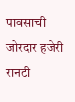पावसाची जोरदार हजेरी
रानटी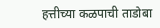हत्तीच्या कळपाची ताडोबा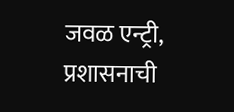जवळ एन्ट्री, प्रशासनाची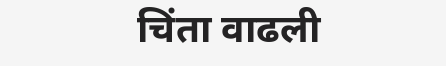चिंता वाढली